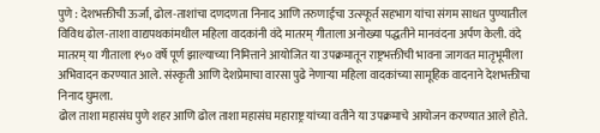पुणे : देशभक्तीची ऊर्जा, ढोल-ताशांचा दणदणता निनाद आणि तरुणाईचा उत्स्फूर्त सहभाग यांचा संगम साधत पुण्यातील विविध ढोल-ताशा वाद्यपथकांमधील महिला वादकांनी वंदे मातरम् गीताला अनोख्या पद्धतीने मानवंदना अर्पण केली. वंदे मातरम् या गीताला १५० वर्षे पूर्ण झाल्याच्या निमित्ताने आयोजित या उपक्रमातून राष्ट्रभक्तीची भावना जागवत मातृभूमीला अभिवादन करण्यात आले. संस्कृती आणि देशप्रेमाचा वारसा पुढे नेणाऱ्या महिला वादकांच्या सामूहिक वादनाने देशभक्तीचा निनाद घुमला.
ढोल ताशा महासंघ पुणे शहर आणि ढोल ताशा महासंघ महाराष्ट्र यांच्या वतीने या उपक्रमाचे आयोजन करण्यात आले होते.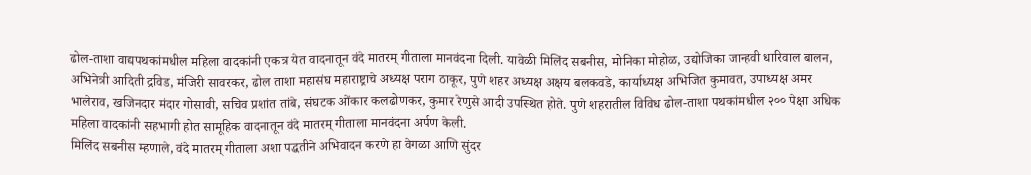ढोल-ताशा वाद्यपथकांमधील महिला वादकांनी एकत्र येत वादनातून वंदे मातरम् गीताला मानवंदना दिली. यावेळी मिलिंद सबनीस, मोनिका मोहोळ, उद्योजिका जान्हवी धारिवाल बालन, अभिनेत्री आदिती द्रविड, मंजिरी सावरकर, ढोल ताशा महासंघ महाराष्ट्राचे अध्यक्ष पराग ठाकूर, पुणे शहर अध्यक्ष अक्षय बलकवडे, कार्याध्यक्ष अभिजित कुमावत, उपाध्यक्ष अमर भालेराव, खजिनदार मंदार गोसावी, सचिव प्रशांत तांबे, संघटक ओंकार कलढोणकर, कुमार रेणुसे आदी उपस्थित होते. पुणे शहरातील विविध ढोल-ताशा पथकांमधील २०० पेक्षा अधिक महिला वादकांनी सहभागी होत सामूहिक वादनातून वंदे मातरम् गीताला मानवंदना अर्पण केली.
मिलिंद सबनीस म्हणाले, वंदे मातरम् गीताला अशा पद्धतीने अभिवादन करणे हा वेगळा आणि सुंदर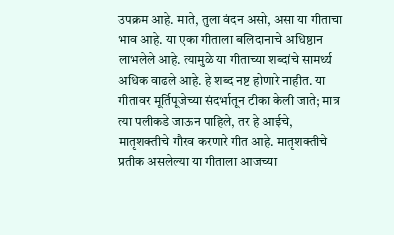उपक्रम आहे. माते, तुला वंदन असो, असा या गीताचा भाव आहे. या एका गीताला बलिदानाचे अधिष्ठान लाभलेले आहे. त्यामुळे या गीताच्या शब्दांचे सामर्थ्य अधिक वाढले आहे. हे शब्द नष्ट होणारे नाहीत. या गीतावर मूर्तिपूजेच्या संदर्भातून टीका केली जाते; मात्र त्या पलीकडे जाऊन पाहिले, तर हे आईचे, मातृशक्तीचे गौरव करणारे गीत आहे. मातृशक्तीचे प्रतीक असलेल्या या गीताला आजच्या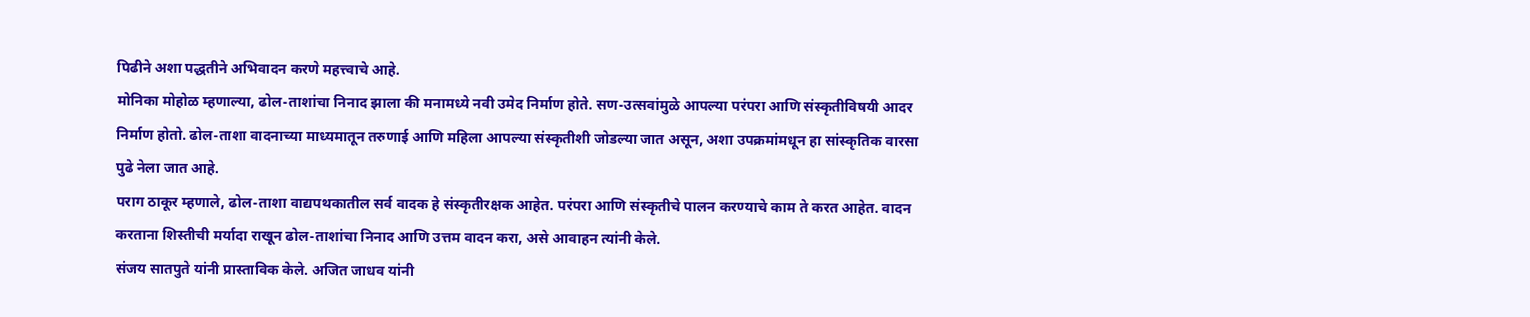पिढीने अशा पद्धतीने अभिवादन करणे महत्त्वाचे आहे.
मोनिका मोहोळ म्हणाल्या, ढोल-ताशांचा निनाद झाला की मनामध्ये नवी उमेद निर्माण होते. सण-उत्सवांमुळे आपल्या परंपरा आणि संस्कृतीविषयी आदर निर्माण होतो. ढोल-ताशा वादनाच्या माध्यमातून तरुणाई आणि महिला आपल्या संस्कृतीशी जोडल्या जात असून, अशा उपक्रमांमधून हा सांस्कृतिक वारसा पुढे नेला जात आहे.
पराग ठाकूर म्हणाले, ढोल-ताशा वाद्यपथकातील सर्व वादक हे संस्कृतीरक्षक आहेत. परंपरा आणि संस्कृतीचे पालन करण्याचे काम ते करत आहेत. वादन करताना शिस्तीची मर्यादा राखून ढोल-ताशांचा निनाद आणि उत्तम वादन करा, असे आवाहन त्यांनी केले.
संजय सातपुते यांनी प्रास्ताविक केले. अजित जाधव यांनी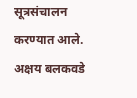सूत्रसंचालन करण्यात आले. अक्षय बलकवडे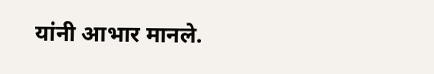यांनी आभार मानले.